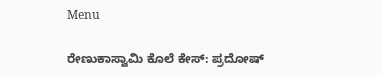Menu

ರೇಣುಕಾಸ್ವಾಮಿ ಕೊಲೆ ಕೇಸ್‌: ಪ್ರದೋಷ್‌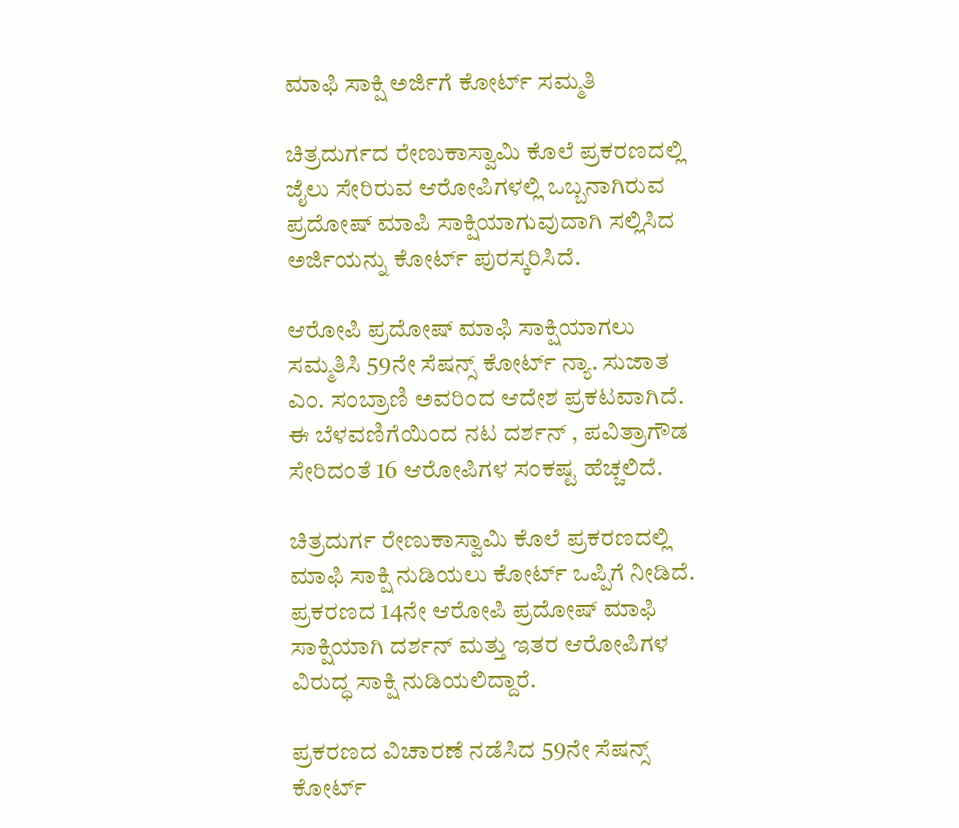ಮಾಫಿ ಸಾಕ್ಷಿ ಅರ್ಜಿಗೆ ಕೋರ್ಟ್‌ ಸಮ್ಮತಿ

ಚಿತ್ರದುರ್ಗದ ರೇಣುಕಾಸ್ವಾಮಿ ಕೊಲೆ ಪ್ರಕರಣದಲ್ಲಿ ಜೈಲು ಸೇರಿರುವ ಆರೋಪಿಗಳಲ್ಲಿ ಒಬ್ಬನಾಗಿರುವ ಪ್ರದೋಷ್‌ ಮಾಪಿ ಸಾಕ್ಷಿಯಾಗುವುದಾಗಿ ಸಲ್ಲಿಸಿದ ಅರ್ಜಿಯನ್ನು ಕೋರ್ಟ್‌ ಪುರಸ್ಕರಿಸಿದೆ.

ಆರೋಪಿ ಪ್ರದೋಷ್ ಮಾಫಿ ಸಾಕ್ಷಿಯಾಗಲು ಸಮ್ಮತಿಸಿ 59ನೇ ಸೆಷನ್ಸ್ ಕೋರ್ಟ್ ನ್ಯಾ. ಸುಜಾತ ಎಂ. ಸಂಬ್ರಾಣಿ ಅವರಿಂದ ಆದೇಶ ಪ್ರಕಟವಾಗಿದೆ. ಈ ಬೆಳವಣಿಗೆಯಿಂದ ನಟ ದರ್ಶನ್ , ಪವಿತ್ರಾಗೌಡ ಸೇರಿದಂತೆ 16 ಆರೋಪಿಗಳ ಸಂಕಷ್ಟ ಹೆಚ್ಚಲಿದೆ.

ಚಿತ್ರದುರ್ಗ ರೇಣುಕಾಸ್ವಾಮಿ ಕೊಲೆ ಪ್ರಕರಣದಲ್ಲಿ ಮಾಫಿ ಸಾಕ್ಷಿ ನುಡಿಯಲು ಕೋರ್ಟ್ ಒಪ್ಪಿಗೆ ನೀಡಿದೆ. ಪ್ರಕರಣದ 14ನೇ ಆರೋಪಿ ಪ್ರದೋಷ್ ಮಾಫಿ ಸಾಕ್ಷಿಯಾಗಿ ದರ್ಶನ್ ಮತ್ತು ಇತರ ಆರೋಪಿಗಳ ವಿರುದ್ಧ ಸಾಕ್ಷಿ ನುಡಿಯಲಿದ್ದಾರೆ.

ಪ್ರಕರಣದ ವಿಚಾರಣೆ ನಡೆಸಿದ 59ನೇ ಸೆಷನ್ಸ್ ಕೋರ್ಟ್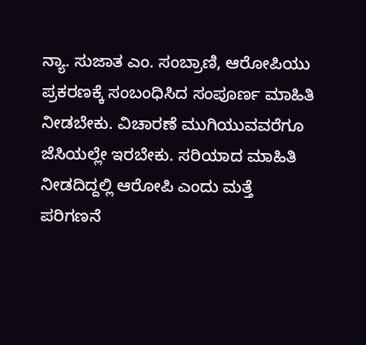ನ್ಯಾ. ಸುಜಾತ ಎಂ. ಸಂಬ್ರಾಣಿ, ಆರೋಪಿಯು ಪ್ರಕರಣಕ್ಕೆ ಸಂಬಂಧಿಸಿದ ಸಂಪೂರ್ಣ ಮಾಹಿತಿ ನೀಡಬೇಕು. ವಿಚಾರಣೆ ಮುಗಿಯುವವರೆಗೂ ಜೆಸಿಯಲ್ಲೇ ಇರಬೇಕು. ಸರಿಯಾದ ಮಾಹಿತಿ ನೀಡದಿದ್ದಲ್ಲಿ ಆರೋಪಿ ಎಂದು ಮತ್ತೆ ಪರಿಗಣನೆ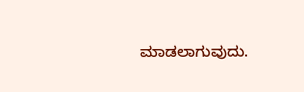ಮಾಡಲಾಗುವುದು.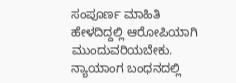ಸಂಪೂರ್ಣ ಮಾಹಿತಿ ಹೇಳದಿದ್ದಲ್ಲಿ ಆರೋಪಿಯಾಗಿ ಮುಂದುವರಿಯಬೇಕು. ನ್ಯಾಯಾಂಗ ಬಂಧನದಲ್ಲಿ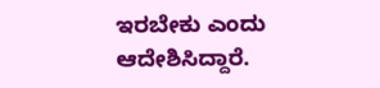ಇರಬೇಕು ಎಂದು ಆದೇಶಿಸಿದ್ದಾರೆ.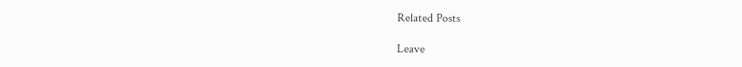Related Posts

Leave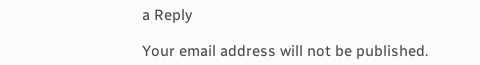a Reply

Your email address will not be published.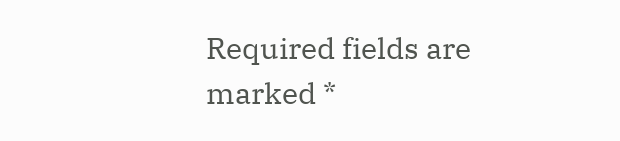Required fields are marked *